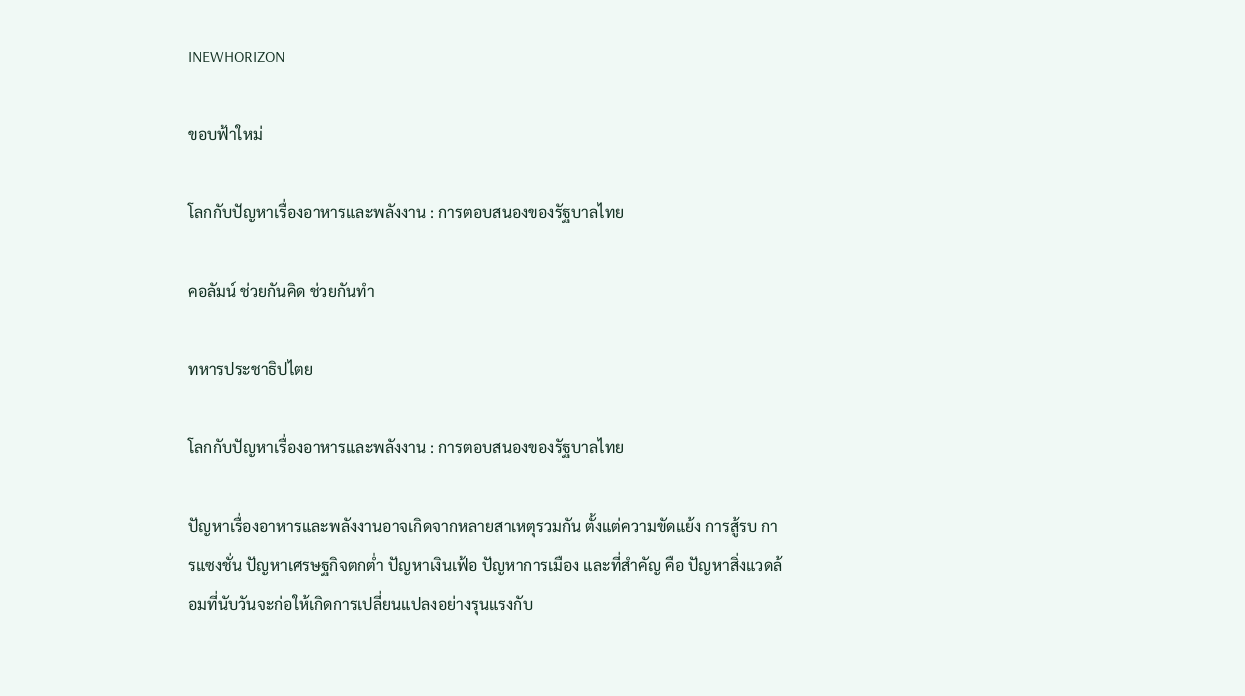INEWHORIZON

ขอบฟ้าใหม่

โลกกับปัญหาเรื่องอาหารและพลังงาน : การตอบสนองของรัฐบาลไทย

คอลัมน์ ช่วยกันคิด ช่วยกันทำ

ทหารประชาธิปไตย

โลกกับปัญหาเรื่องอาหารและพลังงาน : การตอบสนองของรัฐบาลไทย

ปัญหาเรื่องอาหารและพลังงานอาจเกิดจากหลายสาเหตุรวมกัน ตั้งแต่ความขัดแย้ง การสู้รบ การแซงชั่น ปัญหาเศรษฐกิจตกต่ำ ปัญหาเงินเฟ้อ ปัญหาการเมือง และที่สำคัญ คือ ปัญหาสิ่งแวดล้อมที่นับวันจะก่อให้เกิดการเปลี่ยนแปลงอย่างรุนแรงกับ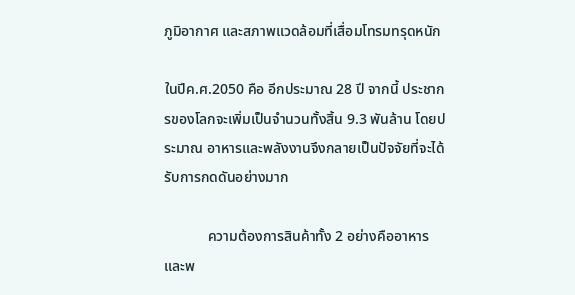ภูมิอากาศ และสภาพแวดล้อมที่เสื่อมโทรมทรุดหนัก

ในปีค.ศ.2050 คือ อีกประมาณ 28 ปี จากนี้ ประชากรของโลกจะเพิ่มเป็นจำนวนทั้งสิ้น 9.3 พันล้าน โดยประมาณ อาหารและพลังงานจึงกลายเป็นปัจจัยที่จะได้รับการกดดันอย่างมาก

            ความต้องการสินค้าทั้ง 2 อย่างคืออาหารและพ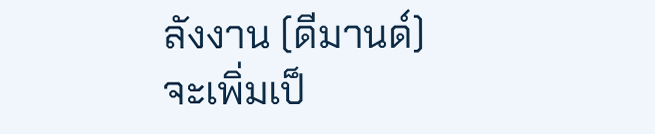ลังงาน (ดีมานด์) จะเพิ่มเป็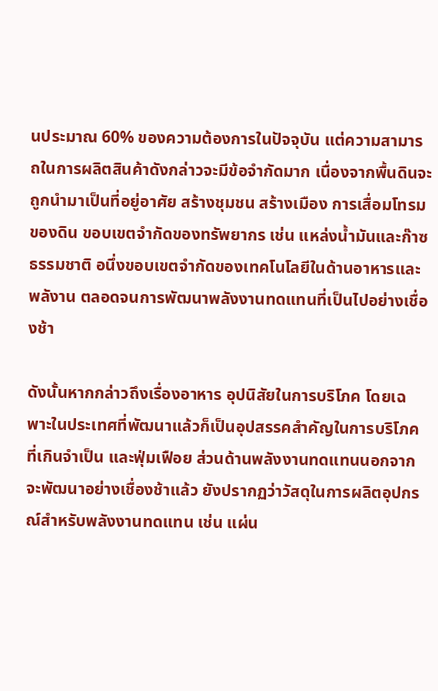นประมาณ 60% ของความต้องการในปัจจุบัน แต่ความสามารถในการผลิตสินค้าดังกล่าวจะมีข้อจำกัดมาก เนื่องจากพื้นดินจะถูกนำมาเป็นที่อยู่อาศัย สร้างชุมชน สร้างเมือง การเสื่อมโทรมของดิน ขอบเขตจำกัดของทรัพยากร เช่น แหล่งน้ำมันและก๊าซธรรมชาติ อนึ่งขอบเขตจำกัดของเทคโนโลยีในด้านอาหารและพลังาน ตลอดจนการพัฒนาพลังงานทดแทนที่เป็นไปอย่างเชื่องช้า

ดังนั้นหากกล่าวถึงเรื่องอาหาร อุปนิสัยในการบริโภค โดยเฉพาะในประเทศที่พัฒนาแล้วก็เป็นอุปสรรคสำคัญในการบริโภคที่เกินจำเป็น และฟุ่มเฟือย ส่วนด้านพลังงานทดแทนนอกจากจะพัฒนาอย่างเชื่องช้าแล้ว ยังปรากฏว่าวัสดุในการผลิตอุปกรณ์สำหรับพลังงานทดแทน เช่น แผ่น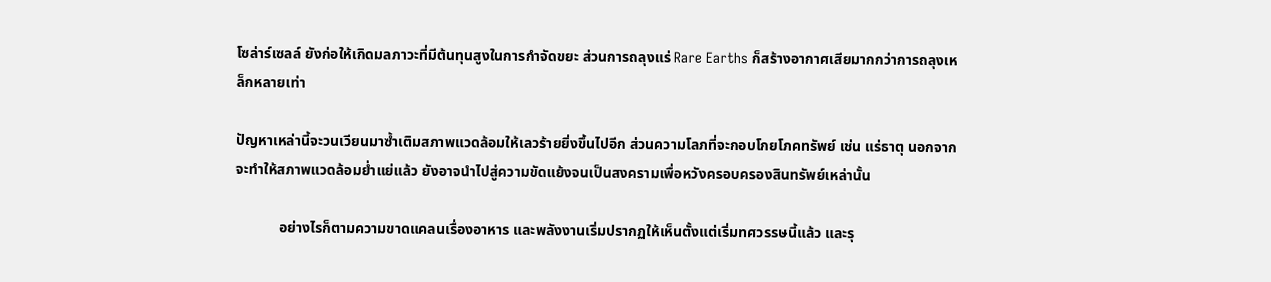โซล่าร์เซลล์ ยังก่อให้เกิดมลภาวะที่มีต้นทุนสูงในการกำจัดขยะ ส่วนการถลุงแร่ Rare Earths ก็สร้างอากาศเสียมากกว่าการถลุงเหล็กหลายเท่า

ปัญหาเหล่านี้จะวนเวียนมาซ้ำเติมสภาพแวดล้อมให้เลวร้ายยิ่งขึ้นไปอีก ส่วนความโลภที่จะกอบโกยโภคทรัพย์ เช่น แร่ธาตุ นอกจากจะทำให้สภาพแวดล้อมย่ำแย่แล้ว ยังอาจนำไปสู่ความขัดแย้งจนเป็นสงครามเพื่อหวังครอบครองสินทรัพย์เหล่านั้น

            อย่างไรก็ตามความขาดแคลนเรื่องอาหาร และพลังงานเริ่มปรากฏให้เห็นตั้งแต่เริ่มทศวรรษนี้แล้ว และรุ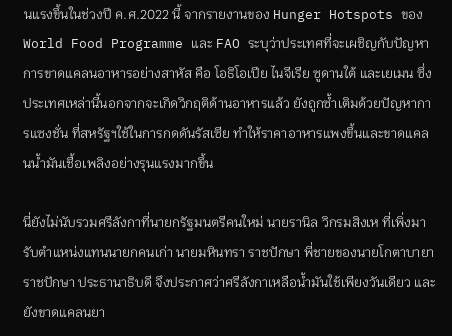นแรงขึ้นในช่วงปี ค.ศ.2022 นี้ จากรายงานของ Hunger Hotspots ของ World Food Programme และ FAO ระบุว่าประเทศที่จะเผชิญกับปัญหาการขาดแคลนอาหารอย่างสาหัส คือ โอธิโอเปีย ไนจีเรีย ซูดานใต้ และเยเมน ซึ่งประเทศเหล่านี้นอกจากจะเกิดวิกฤติด้านอาหารแล้ว ยังถูกซ้ำเติมด้วยปัญหาการแซงชั่น ที่สหรัฐฯใช้ในการกดดันรัสเซีย ทำให้ราคาอาหารแพงขึ้นและขาดแคลนน้ำมันเชื้อเพลิงอย่างรุนแรงมากขึ้น

นี่ยังไม่นับรวมศรีลังกาที่นายกรัฐมนตรีคนใหม่ นายรานิล วิกรมสิงเห ที่เพิ่งมารับตำแหน่งแทนนายกคนเก่า นายมหินทรา ราชปักษา พี่ชายของนายโกตาบายา ราชปักษา ประธานาธิบดี จึงประกาศว่าศรีลังกาเหลือน้ำมันใช้เพียงวันเดียว และยังขาดแคลนยา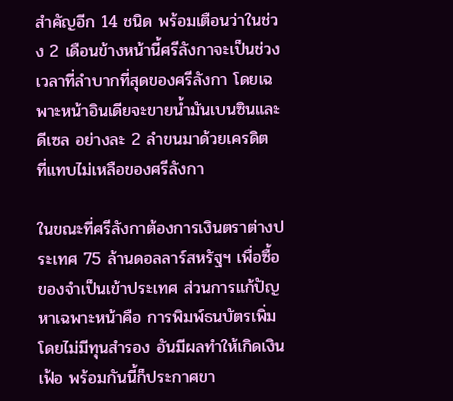สำคัญอีก 14 ชนิด พร้อมเตือนว่าในช่วง 2 เดือนข้างหน้านี้ศรีลังกาจะเป็นช่วงเวลาที่ลำบากที่สุดของศรีลังกา โดยเฉพาะหน้าอินเดียจะขายน้ำมันเบนซินและดีเซล อย่างละ 2 ลำขนมาด้วยเครดิต ที่แทบไม่เหลือของศรีลังกา

ในขณะที่ศรีลังกาต้องการเงินตราต่างประเทศ 75 ล้านดอลลาร์สหรัฐฯ เพื่อซื้อของจำเป็นเข้าประเทศ ส่วนการแก้ปัญหาเฉพาะหน้าคือ การพิมพ์ธนบัตรเพิ่มโดยไม่มีทุนสำรอง อันมีผลทำให้เกิดเงินเฟ้อ พร้อมกันนี้ก็ประกาศขา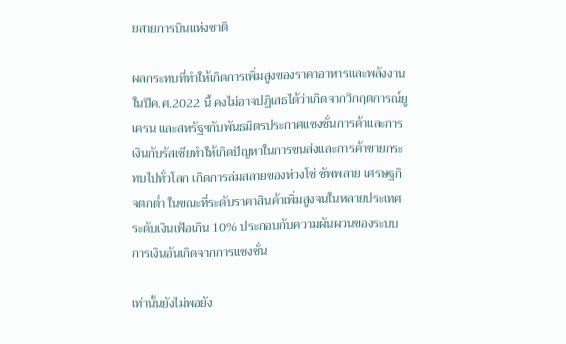ยสายการบินแห่งชาติ

ผลกระทบที่ทำให้เกิดการเพิ่มสูงของราคาอาหารและพลังงานในปีค.ศ.2022 นี้ คงไม่อาจปฏิเสธได้ว่าเกิดจากวิกฤตการณ์ยูเครน และสหรัฐฯกับพันธมิตรประกาศแซงชั่นการค้าและการเงินกับรัสเซียทำให้เกิดปัญหาในการขนส่งและการค้าขายกระทบไปทั่วโลก เกิดการล่มสลายของห่วงโซ่ ซัพพลาย เศรษฐกิจตกต่ำ ในขณะที่ระดับราคาสินค้าเพิ่มสูงจนในหลายประเทศระดับเงินเฟ้อเกิน 10% ประกอบกับความผันผวนของระบบการเงินอันเกิดจากการแซงชั่น

เท่านั้นยังไม่พอยัง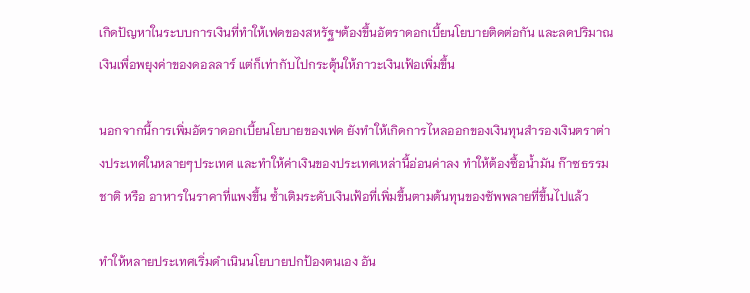เกิดปัญหาในระบบการเงินที่ทำให้เฟดของสหรัฐฯต้องขึ้นอัตราดอกเบี้ยนโยบายติดต่อกัน และลดปริมาณเงินเพื่อพยุงค่าของดอลลาร์ แต่ก็เท่ากับไปกระตุ้นให้ภาวะเงินเฟ้อเพิ่มขึ้น

นอกจากนี้การเพิ่มอัตราดอกเบี้ยนโยบายของเฟด ยังทำให้เกิดการไหลออกของเงินทุนสำรองเงินตราต่างประเทศในหลายๆประเทศ และทำให้ค่าเงินของประเทศเหล่านี้อ่อนค่าลง ทำให้ต้องซื้อน้ำมัน ก๊าซธรรมชาติ หรือ อาหารในราคาที่แพงขึ้น ซ้ำเติมระดับเงินเฟ้อที่เพิ่มขึ้นตามต้นทุนของซัพพลายที่ขึ้นไปแล้ว

ทำให้หลายประเทศเริ่มดำเนินนโยบายปกป้องตนเอง อัน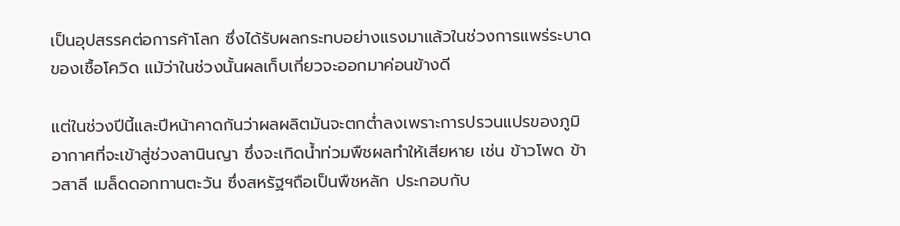เป็นอุปสรรคต่อการค้าโลก ซึ่งได้รับผลกระทบอย่างแรงมาแล้วในช่วงการแพร่ระบาดของเชื้อโควิด แม้ว่าในช่วงนั้นผลเก็บเกี่ยวจะออกมาค่อนข้างดี

แต่ในช่วงปีนี้และปีหน้าคาดกันว่าผลผลิตมันจะตกต่ำลงเพราะการปรวนแปรของภูมิอากาศที่จะเข้าสู่ช่วงลานินญา ซึ่งจะเกิดน้ำท่วมพืชผลทำให้เสียหาย เช่น ข้าวโพด ข้าวสาลี เมล็ดดอกทานตะวัน ซึ่งสหรัฐฯถือเป็นพืชหลัก ประกอบกับ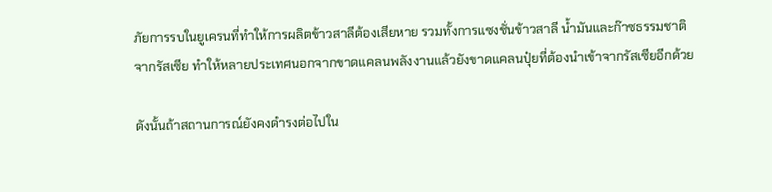ภัยการรบในยูเครนที่ทำให้การผลิตข้าวสาลีต้องเสียหาย รวมทั้งการแซงชั่นข้าวสาลี น้ำมันและก๊าซธรรมชาติจากรัสเซีย ทำให้หลายประเทศนอกจากขาดแคลนพลังงานแล้วยังขาดแคลนปุ๋ยที่ต้องนำเข้าจากรัสเซียอีกด้วย

ดังนั้นถ้าสถานการณ์ยังคงดำรงต่อไปใน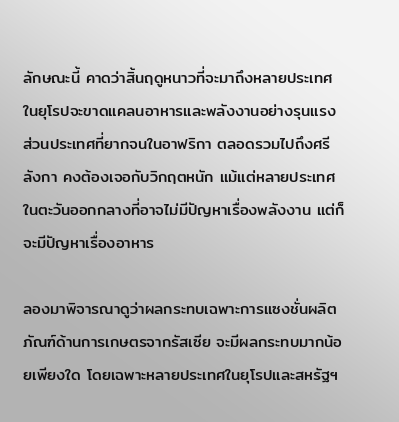ลักษณะนี้ คาดว่าสิ้นฤดูหนาวที่จะมาถึงหลายประเทศในยุโรปจะขาดแคลนอาหารและพลังงานอย่างรุนแรง ส่วนประเทศที่ยากจนในอาฟริกา ตลอดรวมไปถึงศรีลังกา คงต้องเจอกับวิกฤตหนัก แม้แต่หลายประเทศในตะวันออกกลางที่อาจไม่มีปัญหาเรื่องพลังงาน แต่ก็จะมีปัญหาเรื่องอาหาร

ลองมาพิจารณาดูว่าผลกระทบเฉพาะการแซงชั่นผลิตภัณฑ์ด้านการเกษตรจากรัสเซีย จะมีผลกระทบมากน้อยเพียงใด โดยเฉพาะหลายประเทศในยุโรปและสหรัฐฯ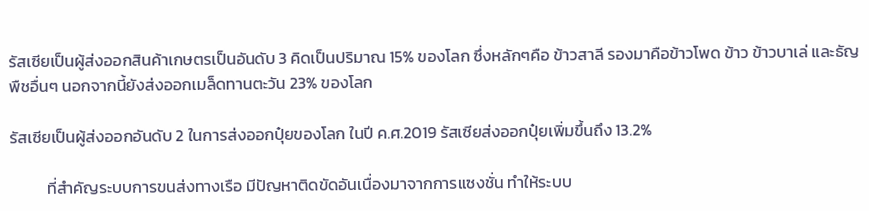รัสเซียเป็นผู้ส่งออกสินค้าเกษตรเป็นอันดับ 3 คิดเป็นปริมาณ 15% ของโลก ซึ่งหลักๆคือ ข้าวสาลี รองมาคือข้าวโพด ข้าว ข้าวบาเล่ และธัญพืชอื่นๆ นอกจากนี้ยังส่งออกเมล็ดทานตะวัน 23% ของโลก

รัสเซียเป็นผู้ส่งออกอันดับ 2 ในการส่งออกปุ๋ยของโลก ในปี ค.ศ.2019 รัสเซียส่งออกปุ๋ยเพิ่มขึ้นถึง 13.2%

          ที่สำคัญระบบการขนส่งทางเรือ มีปัญหาติดขัดอันเนื่องมาจากการแซงชั่น ทำให้ระบบ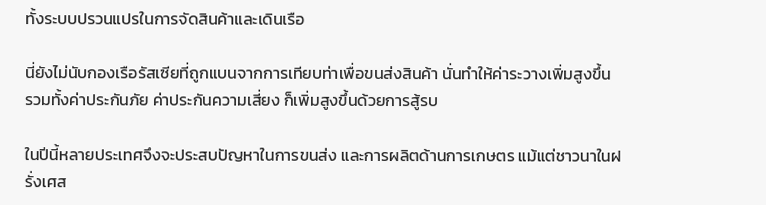ทั้งระบบปรวนแปรในการจัดสินค้าและเดินเรือ

นี่ยังไม่นับกองเรือรัสเซียที่ถูกแบนจากการเทียบท่าเพื่อขนส่งสินค้า นั่นทำให้ค่าระวางเพิ่มสูงขึ้น รวมทั้งค่าประกันภัย ค่าประกันความเสี่ยง ก็เพิ่มสูงขึ้นด้วยการสู้รบ

ในปีนี้หลายประเทศจึงจะประสบปัญหาในการขนส่ง และการผลิตด้านการเกษตร แม้แต่ชาวนาในฝรั่งเศส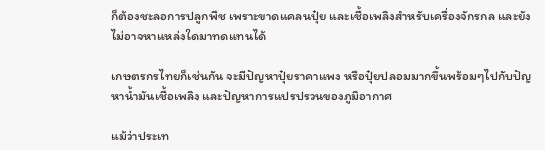ก็ต้องชะลอการปลูกพืช เพราะขาดแคลนปุ๋ย และเชื้อเพลิงสำหรับเครื่องจักรกล และยังไม่อาจหาแหล่งใดมาทดแทนได้

เกษตรกรไทยก็เช่นกัน จะมีปัญหาปุ๋ยราคาแพง หรือปุ๋ยปลอมมากขึ้นพร้อมๆไปกับปัญหาน้ำมันเชื้อเพลิง และปัญหาการแปรปรวนของภูมิอากาศ

แม้ว่าประเท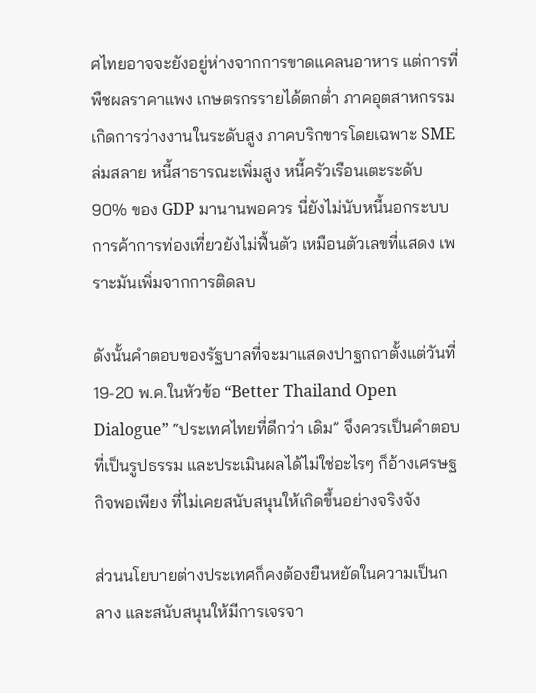ศไทยอาจจะยังอยู่ห่างจากการขาดแคลนอาหาร แต่การที่พืชผลราคาแพง เกษตรกรรายได้ตกต่ำ ภาคอุตสาหกรรม เกิดการว่างงานในระดับสูง ภาคบริกขารโดยเฉพาะ SME ล่มสลาย หนี้สาธารณะเพิ่มสูง หนี้ครัวเรือนเตะระดับ 90% ของ GDP มานานพอควร นี่ยังไม่นับหนี้นอกระบบ การค้าการท่องเที่ยวยังไม่ฟื้นตัว เหมือนตัวเลขที่แสดง เพราะมันเพิ่มจากการติดลบ

ดังนั้นคำตอบของรัฐบาลที่จะมาแสดงปาฐกถาตั้งแต่วันที่ 19-20 พ.ค.ในหัวข้อ “Better Thailand Open Dialogue” “ประเทศไทยที่ดีกว่า เดิม” จึงควรเป็นคำตอบที่เป็นรูปธรรม และประเมินผลได้ไม่ใช่อะไรๆ ก็อ้างเศรษฐกิจพอเพียง ที่ไม่เคยสนับสนุนให้เกิดขึ้นอย่างจริงจัง

ส่วนนโยบายต่างประเทศก็คงต้องยืนหยัดในความเป็นกลาง และสนับสนุนให้มีการเจรจา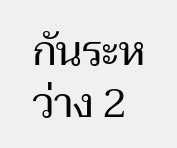กันระหว่าง 2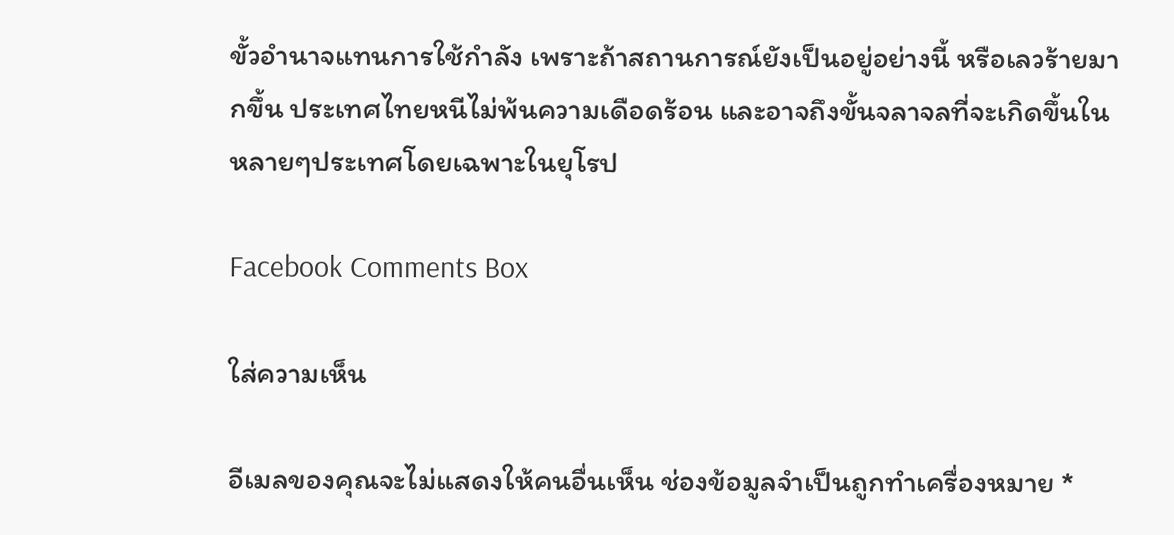ขั้วอำนาจแทนการใช้กำลัง เพราะถ้าสถานการณ์ยังเป็นอยู่อย่างนี้ หรือเลวร้ายมากขึ้น ประเทศไทยหนีไม่พ้นความเดือดร้อน และอาจถึงขั้นจลาจลที่จะเกิดขึ้นในหลายๆประเทศโดยเฉพาะในยุโรป

Facebook Comments Box

ใส่ความเห็น

อีเมลของคุณจะไม่แสดงให้คนอื่นเห็น ช่องข้อมูลจำเป็นถูกทำเครื่องหมาย *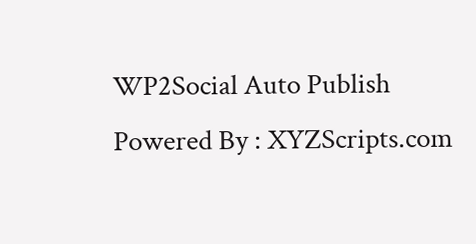WP2Social Auto Publish Powered By : XYZScripts.com